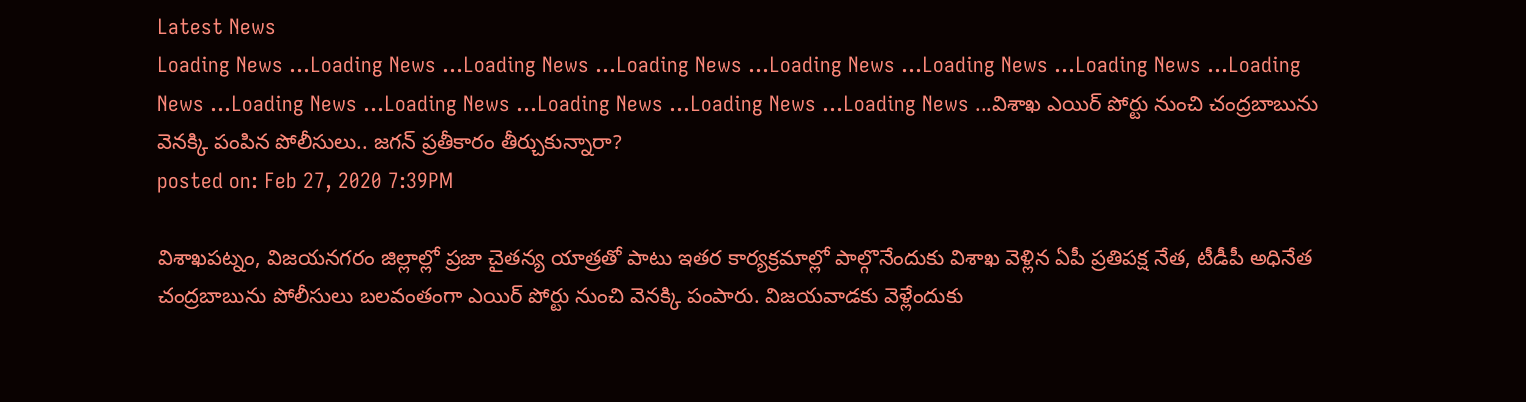Latest News
Loading News ...Loading News ...Loading News ...Loading News ...Loading News ...Loading News ...Loading News ...Loading News ...Loading News ...Loading News ...Loading News ...Loading News ...Loading News ...విశాఖ ఎయిర్ పోర్టు నుంచి చంద్రబాబును వెనక్కి పంపిన పోలీసులు.. జగన్ ప్రతీకారం తీర్చుకున్నారా?
posted on: Feb 27, 2020 7:39PM

విశాఖపట్నం, విజయనగరం జిల్లాల్లో ప్రజా చైతన్య యాత్రతో పాటు ఇతర కార్యక్రమాల్లో పాల్గొనేందుకు విశాఖ వెళ్లిన ఏపీ ప్రతిపక్ష నేత, టీడీపీ అధినేత చంద్రబాబును పోలీసులు బలవంతంగా ఎయిర్ పోర్టు నుంచి వెనక్కి పంపారు. విజయవాడకు వెళ్లేందుకు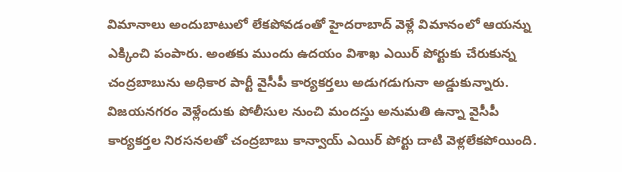విమానాలు అందుబాటులో లేకపోవడంతో హైదరాబాద్ వెళ్లే విమానంలో ఆయన్ను ఎక్కించి పంపారు. అంతకు ముందు ఉదయం విశాఖ ఎయిర్ పోర్టుకు చేరుకున్న చంద్రబాబును అధికార పార్టీ వైసీపీ కార్యకర్తలు అడుగడుగునా అడ్డుకున్నారు. విజయనగరం వెళ్లేందుకు పోలీసుల నుంచి మందస్తు అనుమతి ఉన్నా వైసీపీ కార్యకర్తల నిరసనలతో చంద్రబాబు కాన్వాయ్ ఎయిర్ పోర్టు దాటి వెళ్లలేకపోయింది.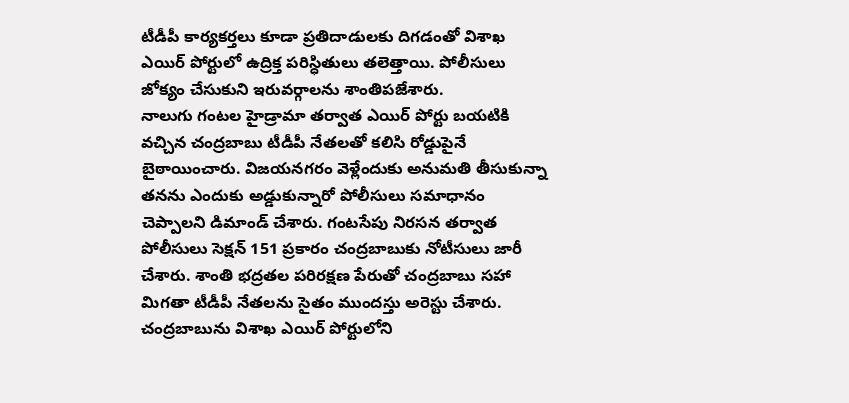టీడీపీ కార్యకర్తలు కూడా ప్రతిదాడులకు దిగడంతో విశాఖ ఎయిర్ పోర్టులో ఉద్రిక్త పరిస్ధితులు తలెత్తాయి. పోలీసులు జోక్యం చేసుకుని ఇరువర్గాలను శాంతిపజేశారు.
నాలుగు గంటల హైడ్రామా తర్వాత ఎయిర్ పోర్టు బయటికి వచ్చిన చంద్రబాబు టీడీపీ నేతలతో కలిసి రోడ్డుపైనే బైఠాయించారు. విజయనగరం వెళ్లేందుకు అనుమతి తీసుకున్నా తనను ఎందుకు అడ్డుకున్నారో పోలీసులు సమాధానం చెప్పాలని డిమాండ్ చేశారు. గంటసేపు నిరసన తర్వాత పోలీసులు సెక్షన్ 151 ప్రకారం చంద్రబాబుకు నోటీసులు జారీ చేశారు. శాంతి భద్రతల పరిరక్షణ పేరుతో చంద్రబాబు సహా మిగతా టీడీపీ నేతలను సైతం ముందస్తు అరెస్టు చేశారు. చంద్రబాబును విశాఖ ఎయిర్ పోర్టులోని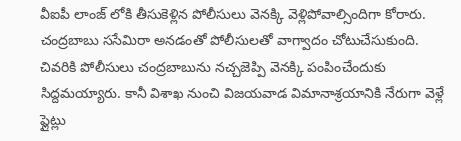వీఐపీ లాంజ్ లోకి తీసుకెళ్లిన పోలీసులు వెనక్కి వెళ్లిపోవాల్సిందిగా కోరారు. చంద్రబాబు ససేమిరా అనడంతో పోలీసులతో వాగ్వాదం చోటుచేసుకుంది. చివరికి పోలీసులు చంద్రబాబును నచ్చజెప్పి వెనక్కి పంపించేందుకు సిద్దమయ్యారు. కానీ విశాఖ నుంచి విజయవాడ విమానాశ్రయానికి నేరుగా వెళ్లే ఫ్లైట్లు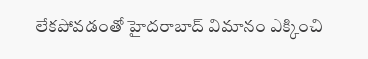లేకపోవడంతో హైదరాబాద్ విమానం ఎక్కించి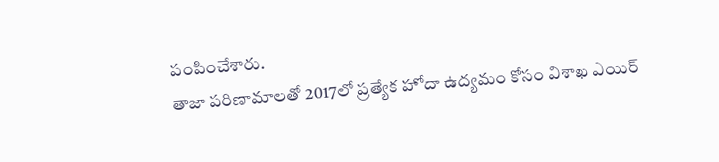పంపించేశారు.
తాజా పరిణామాలతో 2017లో ప్రత్యేక హోదా ఉద్యమం కోసం విశాఖ ఎయిర్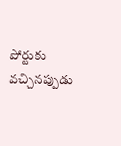పోర్టుకు వచ్చినప్పుడు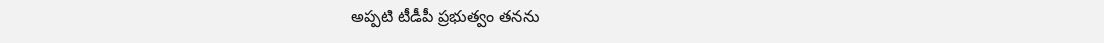అప్పటి టీడీపీ ప్రభుత్వం తనను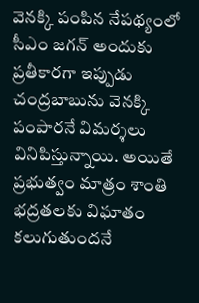వెనక్కి పంపిన నేపథ్యంలో సీఎం జగన్ అందుకు ప్రతీకారగా ఇప్పుడు చంద్రబాబును వెనక్కి పంపారనే విమర్శలు వినిపిస్తున్నాయి. అయితే ప్రభుత్వం మాత్రం శాంతి భద్రతలకు విఘాతం కలుగుతుందనే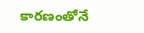కారణంతోనే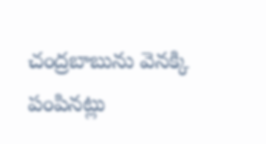చంద్రబాబును వెనక్కి పంపినట్లు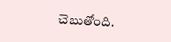చెబుతోంది.